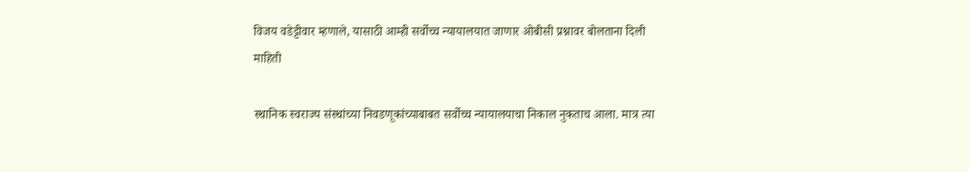विजय वडेट्टीवार म्हणाले, यासाठी आम्ही सर्वोच्च न्यायालयात जाणार ओबीसी प्रश्नावर बोलताना दिली माहिती

स्थानिक स्वराज्य संस्थांच्या निवडणूकांच्याबाबत सर्वोच्च न्यायालयाचा निकाल नुकताच आला. मात्र त्या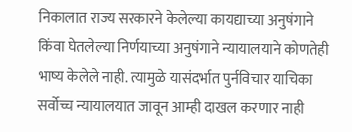निकालात राज्य सरकारने केलेल्या कायद्याच्या अनुषंगाने किंवा घेतलेल्या निर्णयाच्या अनुषंगाने न्यायालयाने कोणतेही भाष्य केलेले नाही. त्यामुळे यासंदर्भात पुर्नविचार याचिका सर्वोच्च न्यायालयात जावून आम्ही दाखल करणार नाही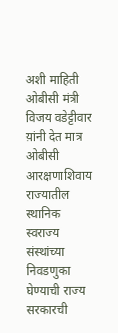अशी माहिती ओबीसी मंत्री विजय वडेट्टीवार य़ांनी देत मात्र ओबीसी आरक्षणाशिवाय राज्यातील स्थानिक स्वराज्य संस्थांच्या निवडणुका घेण्याची राज्य सरकारची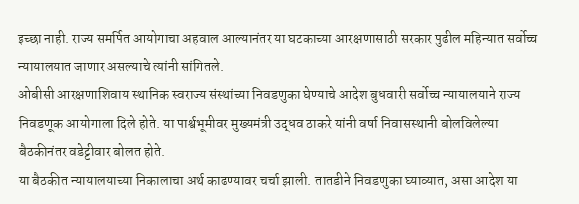इच्छा नाही. राज्य समर्पित आयोगाचा अहवाल आल्यानंतर या घटकाच्या आरक्षणासाठी सरकार पुढील महिन्यात सर्वोच्च न्यायालयात जाणार असल्याचे त्यांनी सांगितले.
ओबीसी आरक्षणाशिवाय स्थानिक स्वराज्य संस्थांच्या निवडणुका घेण्याचे आदेश बुधवारी सर्वोच्च न्यायालयाने राज्य निवडणूक आयोगाला दिले होते. या पार्श्वभूमीवर मुख्यमंत्री उद्धव ठाकरे यांनी वर्षा निवासस्थानी बोलविलेल्या बैठकीनंतर वडेट्टीवार बोलत होते.
या बैठकीत न्यायालयाच्या निकालाचा अर्थ काढण्यावर चर्चा झाली. तातडीने निवडणुका घ्याव्यात, असा आदेश या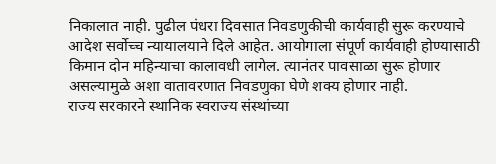निकालात नाही. पुढील पंधरा दिवसात निवडणुकीची कार्यवाही सुरू करण्याचे आदेश सर्वोच्च न्यायालयाने दिले आहेत. आयोगाला संपूर्ण कार्यवाही होण्यासाठी किमान दोन महिन्याचा कालावधी लागेल. त्यानंतर पावसाळा सुरू होणार असल्यामुळे अशा वातावरणात निवडणुका घेणे शक्य होणार नाही.
राज्य सरकारने स्थानिक स्वराज्य संस्थांच्या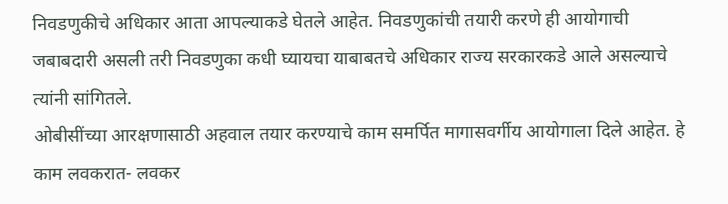निवडणुकीचे अधिकार आता आपल्याकडे घेतले आहेत. निवडणुकांची तयारी करणे ही आयोगाची जबाबदारी असली तरी निवडणुका कधी घ्यायचा याबाबतचे अधिकार राज्य सरकारकडे आले असल्याचे त्यांनी सांगितले.
ओबीसींच्या आरक्षणासाठी अहवाल तयार करण्याचे काम समर्पित मागासवर्गीय आयोगाला दिले आहेत. हे काम लवकरात- लवकर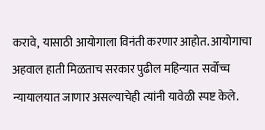करावे, यासाठी आयोगाला विनंती करणार आहोत. आयोगाचा अहवाल हाती मिळताच सरकार पुढील महिन्यात सर्वोच्च न्यायालयात जाणार असल्याचेही त्यांनी यावेळी स्पष्ट केले.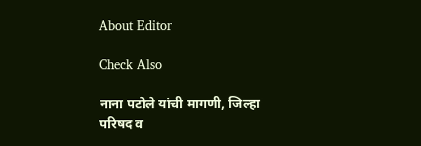About Editor

Check Also

नाना पटोले यांची मागणी, जिल्हा परिषद व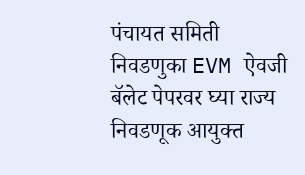पंचायत समिती निवडणुका EVM ऐवजी बॅलेट पेपरवर घ्या राज्य निवडणूक आयुक्त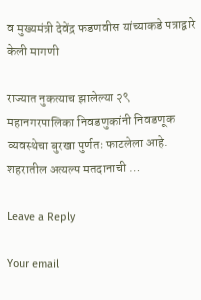व मुख्यमंत्री देवेंद्र फडणवीस यांच्याकडे पत्राद्वारे केली मागणी

राज्यात नुकत्याच झालेल्या २९ महानगरपालिका निवडणुकांनी निवडणूक व्यवस्थेचा बुरखा पुर्णतः फाटलेला आहे. शहरातील अत्यल्प मतदानाची …

Leave a Reply

Your email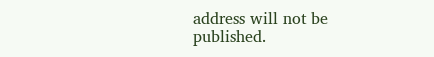address will not be published.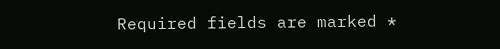Required fields are marked *